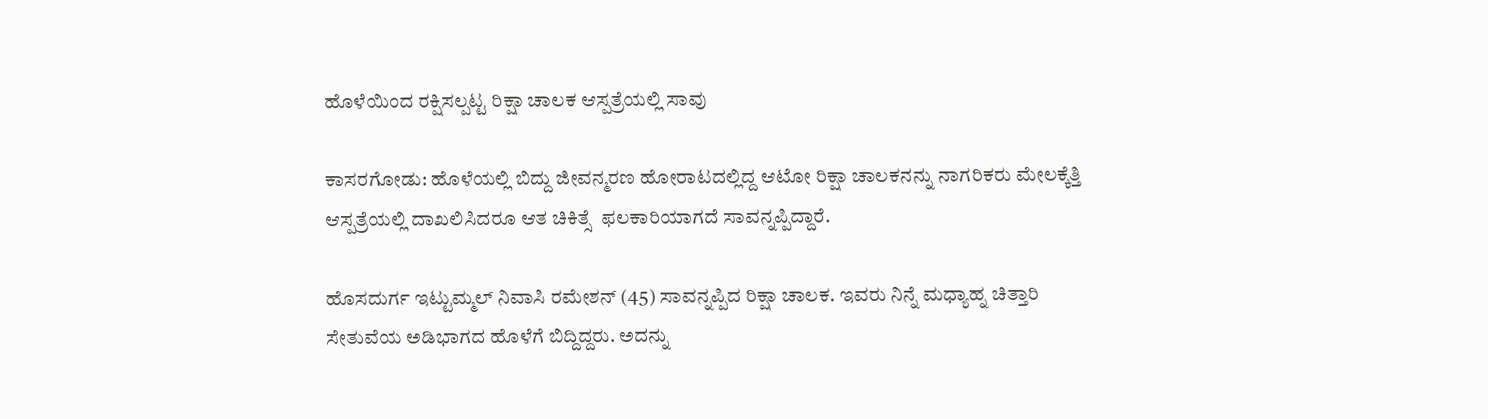ಹೊಳೆಯಿಂದ ರಕ್ಷಿಸಲ್ಪಟ್ಟ ರಿಕ್ಷಾ ಚಾಲಕ ಆಸ್ಪತ್ರೆಯಲ್ಲಿ ಸಾವು

ಕಾಸರಗೋಡು: ಹೊಳೆಯಲ್ಲಿ ಬಿದ್ದು ಜೀವನ್ಮರಣ ಹೋರಾಟದಲ್ಲಿದ್ದ ಆಟೋ ರಿಕ್ಷಾ ಚಾಲಕನನ್ನು ನಾಗರಿಕರು ಮೇಲಕ್ಕೆತ್ತಿ  ಆಸ್ಪತ್ರೆಯಲ್ಲಿ ದಾಖಲಿಸಿದರೂ ಆತ ಚಿಕಿತ್ಸೆ  ಫಲಕಾರಿಯಾಗದೆ ಸಾವನ್ನಪ್ಪಿದ್ದಾರೆ.

ಹೊಸದುರ್ಗ ಇಟ್ಟುಮ್ಮಲ್ ನಿವಾಸಿ ರಮೇಶನ್ (45) ಸಾವನ್ನಪ್ಪಿದ ರಿಕ್ಷಾ ಚಾಲಕ. ಇವರು ನಿನ್ನೆ ಮಧ್ಯಾಹ್ನ ಚಿತ್ತಾರಿ ಸೇತುವೆಯ ಅಡಿಭಾಗದ ಹೊಳೆಗೆ ಬಿದ್ದಿದ್ದರು. ಅದನ್ನು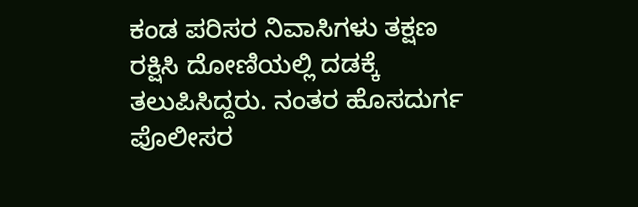ಕಂಡ ಪರಿಸರ ನಿವಾಸಿಗಳು ತಕ್ಷಣ ರಕ್ಷಿಸಿ ದೋಣಿಯಲ್ಲಿ ದಡಕ್ಕೆ ತಲುಪಿಸಿದ್ದರು. ನಂತರ ಹೊಸದುರ್ಗ ಪೊಲೀಸರ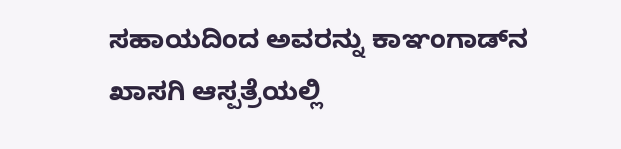ಸಹಾಯದಿಂದ ಅವರನ್ನು ಕಾಞಂಗಾಡ್‌ನ ಖಾಸಗಿ ಆಸ್ಪತ್ರೆಯಲ್ಲಿ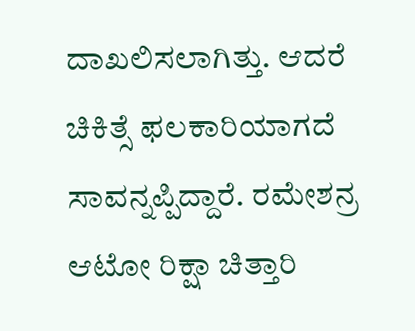ದಾಖಲಿಸಲಾಗಿತ್ತು. ಆದರೆ ಚಿಕಿತ್ಸೆ ಫಲಕಾರಿಯಾಗದೆ ಸಾವನ್ನಪ್ಪಿದ್ದಾರೆ. ರಮೇಶನ್ರ ಆಟೋ ರಿಕ್ಷಾ ಚಿತ್ತಾರಿ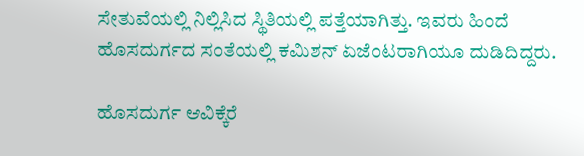ಸೇತುವೆಯಲ್ಲಿ ನಿಲ್ಲಿಸಿದ ಸ್ಥಿತಿಯಲ್ಲಿ ಪತ್ತೆಯಾಗಿತ್ತು. ಇವರು ಹಿಂದೆ ಹೊಸದುರ್ಗದ ಸಂತೆಯಲ್ಲಿ ಕಮಿಶನ್ ಏಜೆಂಟರಾಗಿಯೂ ದುಡಿದಿದ್ದರು.

ಹೊಸದುರ್ಗ ಆವಿಕ್ಕೆರೆ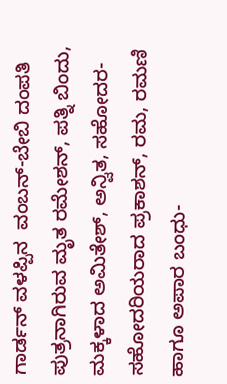ಗಾರ್ಡನ್ ವಳಪ್ಪಿನ  ವಂಬನ್-ಬೇಬಿ ದಂಪತಿ ಪುತ್ರನಾಗಿರುವ ಮೃತ ರಮೇಶನ್, ಪತ್ನಿ ಬಿಂದು, ಮಕ್ಕಳಾದ ಅಮಿತೇಶ್, ಅನ್ವಿತ, ಸಹೋದರ-ಸಹೋದರಿಯರಾದ ಪ್ರಕಾಶನ್, ರಮ, ರಮಣಿ ಹಾಗೂ ಅಪಾರ ಬಂಧು-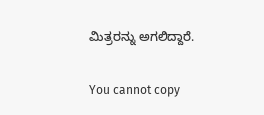ಮಿತ್ರರನ್ನು ಅಗಲಿದ್ದಾರೆ.

You cannot copy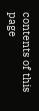contents of this page